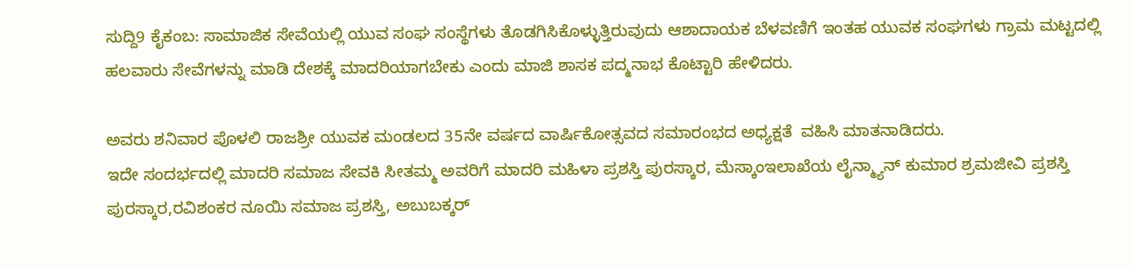ಸುದ್ದಿ9 ಕೈಕಂಬ: ಸಾಮಾಜಿಕ ಸೇವೆಯಲ್ಲಿ ಯುವ ಸಂಘ ಸಂಸ್ಥೆಗಳು ತೊಡಗಿಸಿಕೊಳ್ಳುತ್ತಿರುವುದು ಆಶಾದಾಯಕ ಬೆಳವಣಿಗೆ ಇಂತಹ ಯುವಕ ಸಂಘಗಳು ಗ್ರಾಮ ಮಟ್ಟದಲ್ಲಿ ಹಲವಾರು ಸೇವೆಗಳನ್ನು ಮಾಡಿ ದೇಶಕ್ಕೆ ಮಾದರಿಯಾಗಬೇಕು ಎಂದು ಮಾಜಿ ಶಾಸಕ ಪದ್ಮನಾಭ ಕೊಟ್ಟಾರಿ ಹೇಳಿದರು.

ಅವರು ಶನಿವಾರ ಪೊಳಲಿ ರಾಜಶ್ರೀ ಯುವಕ ಮಂಡಲದ 35ನೇ ವರ್ಷದ ವಾರ್ಷಿಕೋತ್ಸವದ ಸಮಾರಂಭದ ಅಧ್ಯಕ್ಷತೆ  ವಹಿಸಿ ಮಾತನಾಡಿದರು.
ಇದೇ ಸಂದರ್ಭದಲ್ಲಿ ಮಾದರಿ ಸಮಾಜ ಸೇವಕಿ ಸೀತಮ್ಮ ಅವರಿಗೆ ಮಾದರಿ ಮಹಿಳಾ ಪ್ರಶಸ್ತಿ ಪುರಸ್ಕಾರ, ಮೆಸ್ಕಾಂಇಲಾಖೆಯ ಲೈನ್ಮ್ಯಾನ್ ಕುಮಾರ ಶ್ರಮಜೀವಿ ಪ್ರಶಸ್ತಿ ಪುರಸ್ಕಾರ,ರವಿಶಂಕರ ನೂಯಿ ಸಮಾಜ ಪ್ರಶಸ್ತಿ, ಅಬುಬಕ್ಕರ್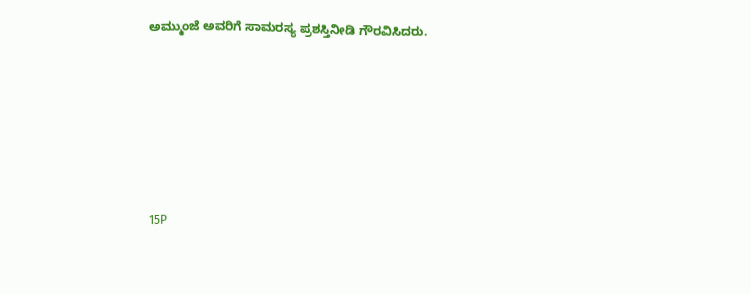ಅಮ್ಮುಂಜೆ ಅವರಿಗೆ ಸಾಮರಸ್ಯ ಪ್ರಶಸ್ತಿನೀಡಿ ಗೌರವಿಸಿದರು.







15P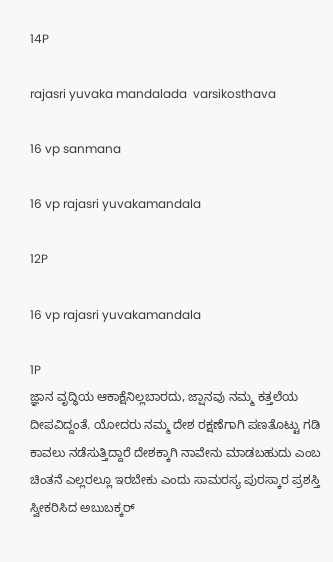14P

rajasri yuvaka mandalada  varsikosthava

16 vp sanmana

16 vp rajasri yuvakamandala

12P

16 vp rajasri yuvakamandala

1P
ಜ್ಞಾನ ವೃದ್ಧಿಯ ಆಕಾಕ್ಷೆನಿಲ್ಲಬಾರದು, ಜ್ಷಾನವು ನಮ್ಮ ಕತ್ತಲೆಯ ದೀಪವಿದ್ದಂತೆ. ಯೋದರು ನಮ್ಮ ದೇಶ ರಕ್ಷಣೆಗಾಗಿ ಪಣತೊಟ್ಟು ಗಡಿ ಕಾವಲು ನಡೆಸುತ್ತಿದ್ದಾರೆ ದೇಶಕ್ಕಾಗಿ ನಾವೇನು ಮಾಡಬಹುದು ಎಂಬ ಚಿಂತನೆ ಎಲ್ಲರಲ್ಲೂ ಇರಬೇಕು ಎಂದು ಸಾಮರಸ್ಯ ಪುರಸ್ಕಾರ ಪ್ರಶಸ್ತಿ ಸ್ವೀಕರಿಸಿದ ಅಬುಬಕ್ಕರ್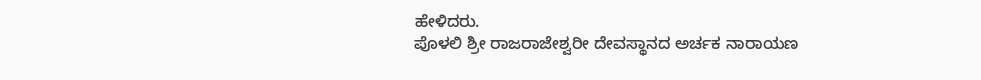ಹೇಳಿದರು.
ಪೊಳಲಿ ಶ್ರೀ ರಾಜರಾಜೇಶ್ವರೀ ದೇವಸ್ಥಾನದ ಅರ್ಚಕ ನಾರಾಯಣ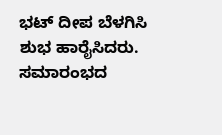ಭಟ್ ದೀಪ ಬೆಳಗಿಸಿ ಶುಭ ಹಾರೈಸಿದರು. ಸಮಾರಂಭದ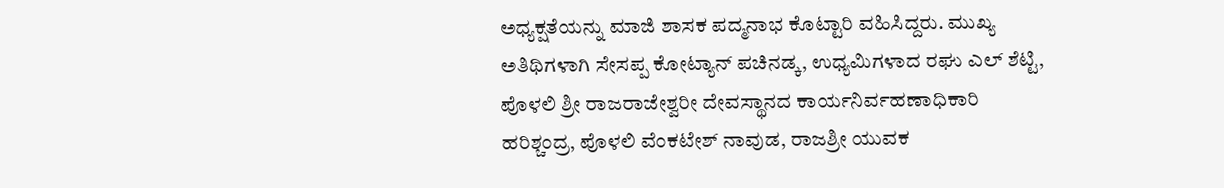ಅಧ್ಯಕ್ಷತೆಯನ್ನು ಮಾಜಿ ಶಾಸಕ ಪದ್ಮನಾಭ ಕೊಟ್ಟಾರಿ ವಹಿಸಿದ್ದರು. ಮುಖ್ಯ ಅತಿಥಿಗಳಾಗಿ ಸೇಸಪ್ಪ ಕೋಟ್ಯಾನ್ ಪಚಿನಡ್ಕ, ಉಧ್ಯಮಿಗಳಾದ ರಘು ಎಲ್ ಶೆಟ್ಟಿ, ಪೊಳಲಿ ಶ್ರೀ ರಾಜರಾಜೇಶ್ವರೀ ದೇವಸ್ಥಾನದ ಕಾರ್ಯನಿರ್ವಹಣಾಧಿಕಾರಿ ಹರಿಶ್ಚಂದ್ರ, ಪೊಳಲಿ ವೆಂಕಟೇಶ್ ನಾವುಡ, ರಾಜಶ್ರೀ ಯುವಕ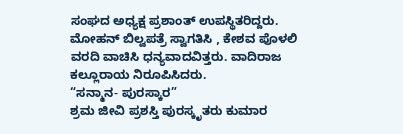ಸಂಘದ ಅಧ್ಯಕ್ಷ ಪ್ರಶಾಂತ್ ಉಪಸ್ಥಿತರಿದ್ದರು. ಮೋಹನ್ ಬಿಲ್ವಪತ್ರೆ ಸ್ವಾಗತಿಸಿ , ಕೇಶವ ಪೊಳಲಿ ವರದಿ ವಾಚಿಸಿ ಧನ್ಯವಾದವಿತ್ತರು. ವಾದಿರಾಜ ಕಲ್ಲೂರಾಯ ನಿರೂಪಿಸಿದರು.
“ಸನ್ಮಾನ- ಪುರಸ್ಕಾರ”
ಶ್ರಮ ಜೀವಿ ಪ್ರಶಸ್ತಿ ಪುರಸ್ಕೃತರು ಕುಮಾರ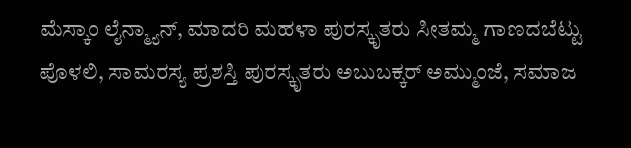ಮೆಸ್ಕಾಂ ಲೈನ್ಮ್ಯಾನ್, ಮಾದರಿ ಮಹಳಾ ಪುರಸ್ಕೃತರು ಸೀತಮ್ಮ ಗಾಣದಬೆಟ್ಟು ಪೊಳಲಿ, ಸಾಮರಸ್ಯ ಪ್ರಶಸ್ತಿ ಪುರಸ್ಕೃತರು ಅಬುಬಕ್ಕರ್ ಅಮ್ಮುಂಜೆ, ಸಮಾಜ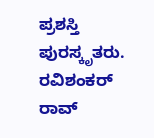ಪ್ರಶಸ್ತಿ ಪುರಸ್ಕೃತರು. ರವಿಶಂಕರ್ ರಾವ್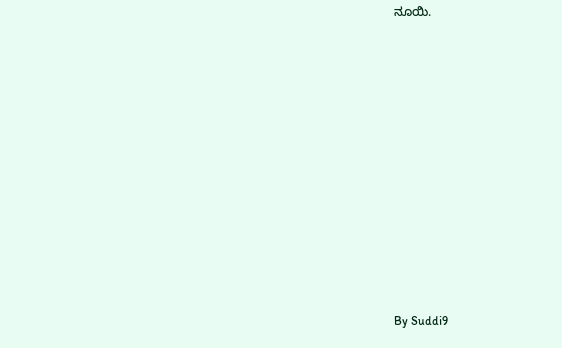ನೂಯಿ.











By Suddi9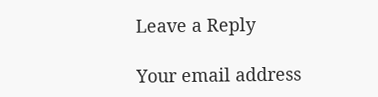Leave a Reply

Your email address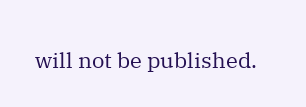will not be published.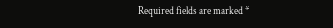Required fields are marked *